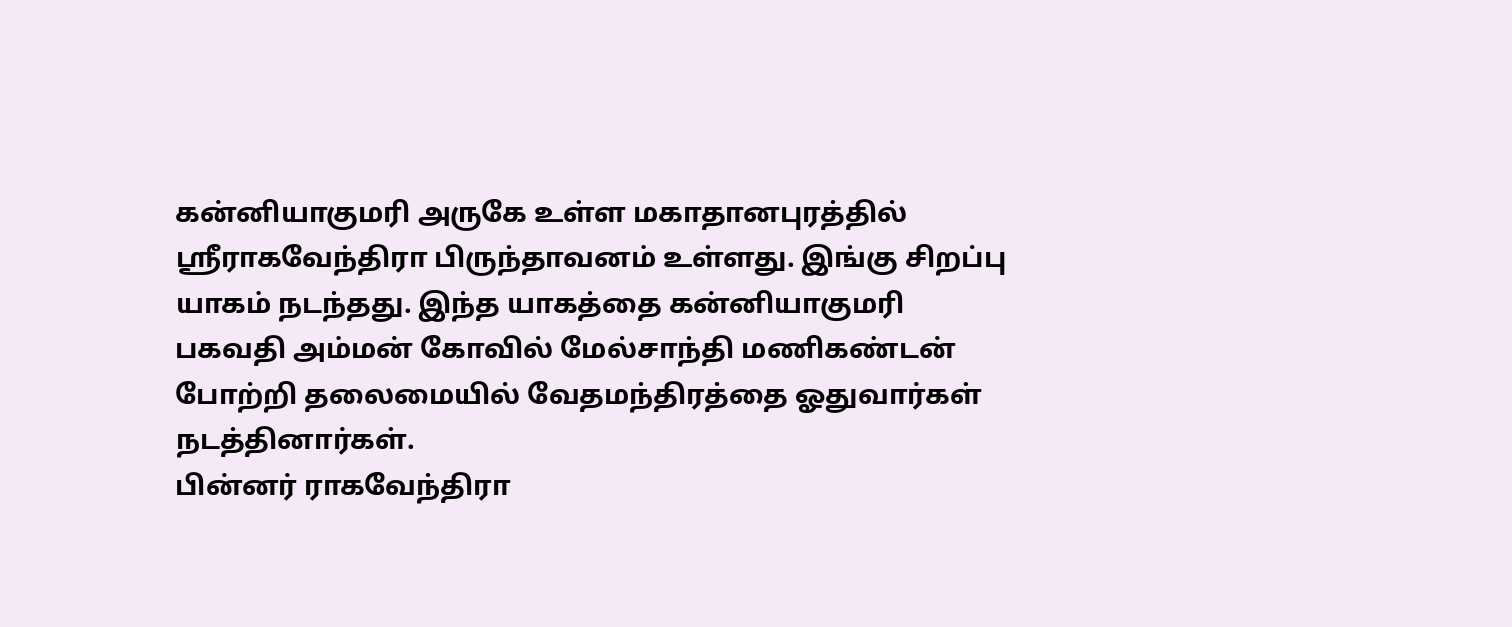கன்னியாகுமரி அருகே உள்ள மகாதானபுரத்தில் ஸ்ரீராகவேந்திரா பிருந்தாவனம் உள்ளது. இங்கு சிறப்பு யாகம் நடந்தது. இந்த யாகத்தை கன்னியாகுமரி பகவதி அம்மன் கோவில் மேல்சாந்தி மணிகண்டன் போற்றி தலைமையில் வேதமந்திரத்தை ஓதுவார்கள் நடத்தினார்கள்.
பின்னர் ராகவேந்திரா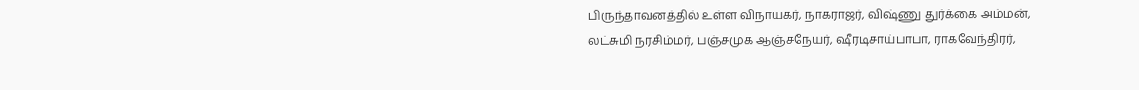பிருந்தாவனத்தில் உள்ள விநாயகர், நாகராஜர், விஷ்ணு துர்க்கை அம்மன், லட்சுமி நரசிம்மர், பஞ்சமுக ஆஞ்சநேயர், ஷீரடிசாய்பாபா, ராகவேந்திரர்,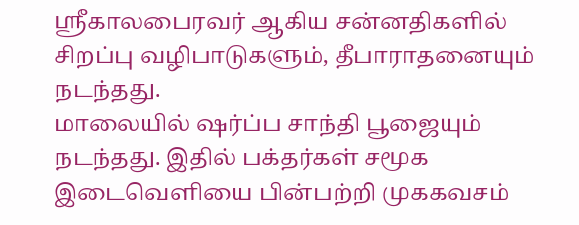ஸ்ரீகாலபைரவர் ஆகிய சன்னதிகளில் சிறப்பு வழிபாடுகளும், தீபாராதனையும் நடந்தது.
மாலையில் ஷர்ப்ப சாந்தி பூஜையும் நடந்தது. இதில் பக்தர்கள் சமூக இடைவெளியை பின்பற்றி முககவசம்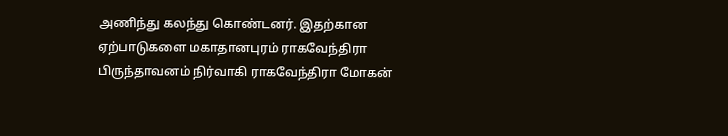அணிந்து கலந்து கொண்டனர். இதற்கான ஏற்பாடுகளை மகாதானபுரம் ராகவேந்திரா பிருந்தாவனம் நிர்வாகி ராகவேந்திரா மோகன்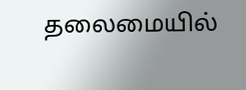தலைமையில்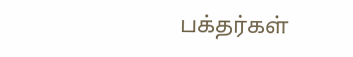பக்தர்கள்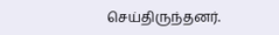செய்திருந்தனர்.